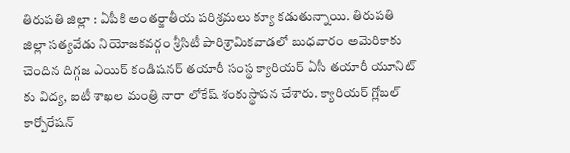తిరుపతి జిల్లా : ఏపీకి అంతర్జాతీయ పరిశ్రమలు క్యూ కడుతున్నాయి. తిరుపతి జిల్లా సత్యవేడు నియోజకవర్గం శ్రీసిటీ పారిశ్రామికవాడలో బుధవారం అమెరికాకు చెందిన దిగ్గజ ఎయిర్ కండిషనర్ తయారీ సంస్థ క్యారియర్ ఏసీ తయారీ యూనిట్ కు విద్య, ఐటీ శాఖల మంత్రి నారా లోకేష్ శంకుస్థాపన చేశారు. క్యారియర్ గ్లోబల్ కార్పోరేషన్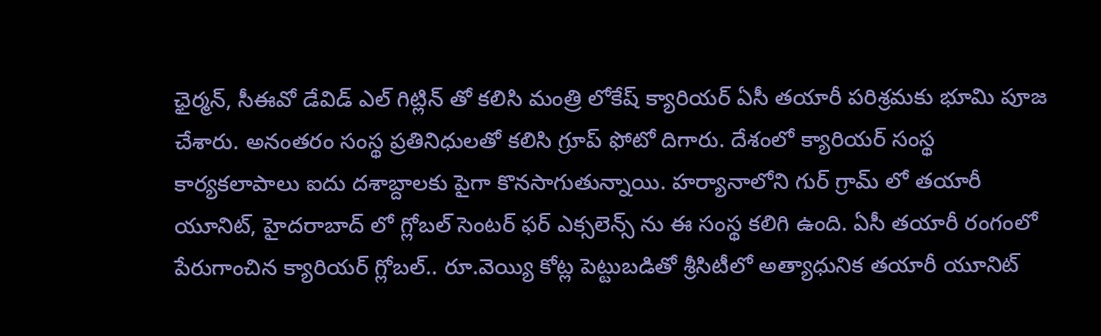ఛైర్మన్, సీఈవో డేవిడ్ ఎల్ గిట్లిన్ తో కలిసి మంత్రి లోకేష్ క్యారియర్ ఏసీ తయారీ పరిశ్రమకు భూమి పూజ చేశారు. అనంతరం సంస్థ ప్రతినిధులతో కలిసి గ్రూప్ ఫోటో దిగారు. దేశంలో క్యారియర్ సంస్థ కార్యకలాపాలు ఐదు దశాబ్దాలకు పైగా కొనసాగుతున్నాయి. హర్యానాలోని గుర్ గ్రామ్ లో తయారీ యూనిట్, హైదరాబాద్ లో గ్లోబల్ సెంటర్ ఫర్ ఎక్సలెన్స్ ను ఈ సంస్థ కలిగి ఉంది. ఏసీ తయారీ రంగంలో పేరుగాంచిన క్యారియర్ గ్లోబల్.. రూ.వెయ్యి కోట్ల పెట్టుబడితో శ్రీసిటీలో అత్యాధునిక తయారీ యూనిట్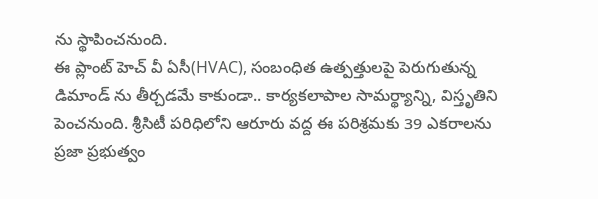ను స్థాపించనుంది.
ఈ ప్లాంట్ హెచ్ వీ ఏసీ(HVAC), సంబంధిత ఉత్పత్తులపై పెరుగుతున్న డిమాండ్ ను తీర్చడమే కాకుండా.. కార్యకలాపాల సామర్థ్యాన్ని, విస్తృతిని పెంచనుంది. శ్రీసిటీ పరిధిలోని ఆరూరు వద్ద ఈ పరిశ్రమకు 39 ఎకరాలను ప్రజా ప్రభుత్వం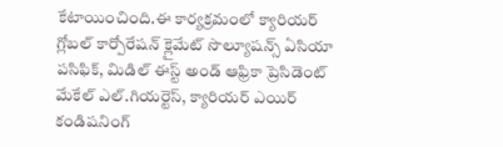కేటాయించింది.ఈ కార్యక్రమంలో క్యారియర్ గ్లోబల్ కార్పోరేషన్ క్లైమేట్ సొల్యూషన్స్ ఏసియా పసిఫిక్, మిడిల్ ఈస్ట్ అండ్ ఆఫ్రికా ప్రెసిడెంట్ మేకేల్ ఎల్.గియర్టెస్, క్యారియర్ ఎయిర్ కండిషనింగ్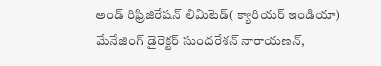అండ్ రిఫ్రిజిరేషన్ లిమిటెడ్( క్యారియర్ ఇండియా) మేనేజింగ్ డైరెక్టర్ సుందరేశన్ నారాయణన్,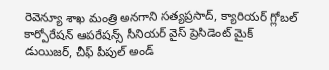రెవెన్యూ శాఖ మంత్రి అనగాని సత్యప్రసాద్, క్యారియర్ గ్లోబల్ కార్పోరేషన్ ఆపరేషన్స్ సీనియర్ వైస్ ప్రెసిడెంట్ మైక్ డుయిజర్, చీఫ్ పీపుల్ అండ్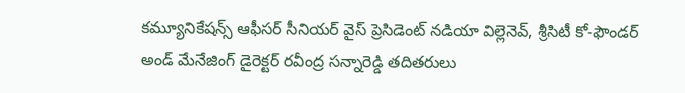కమ్యూనికేషన్స్ ఆఫీసర్ సీనియర్ వైస్ ప్రెసిడెంట్ నడియా విల్లెనెవ్, శ్రీసిటీ కో-ఫౌండర్ అండ్ మేనేజింగ్ డైరెక్టర్ రవీంద్ర సన్నారెడ్డి తదితరులు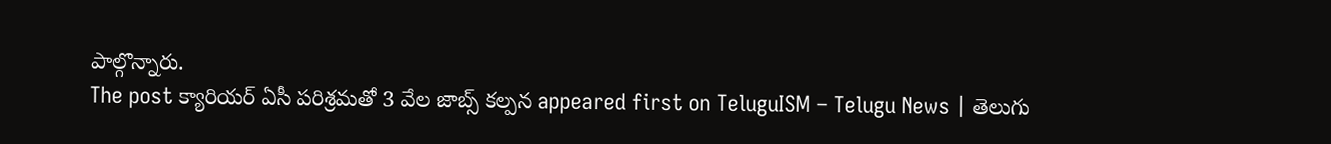పాల్గొన్నారు.
The post క్యారియర్ ఏసీ పరిశ్రమతో 3 వేల జాబ్స్ కల్పన appeared first on TeluguISM – Telugu News | తెలుగు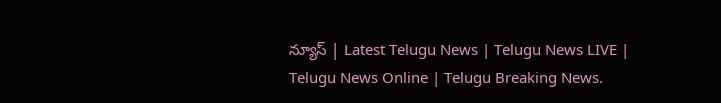న్యూస్ | Latest Telugu News | Telugu News LIVE | Telugu News Online | Telugu Breaking News.